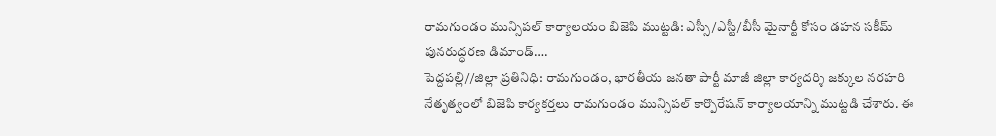రామగుండం మున్సిపల్ కార్యాలయం బిజెపి ముట్టడి: ఎస్సీ/ఎస్టీ/బీసీ మైనార్టీ కోసం డహన సకీమ్ పునరుద్ధరణ డిమాండ్….
పెద్దపల్లి//జిల్లా ప్రతినిధి: రామగుండం, భారతీయ జనతా పార్టీ మాజీ జిల్లా కార్యదర్శి జక్కుల నరహరి నేతృత్వంలో బిజెపి కార్యకర్తలు రామగుండం మున్సిపల్ కార్పొరేషన్ కార్యాలయాన్ని ముట్టడి చేశారు. ఈ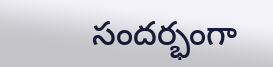సందర్భంగా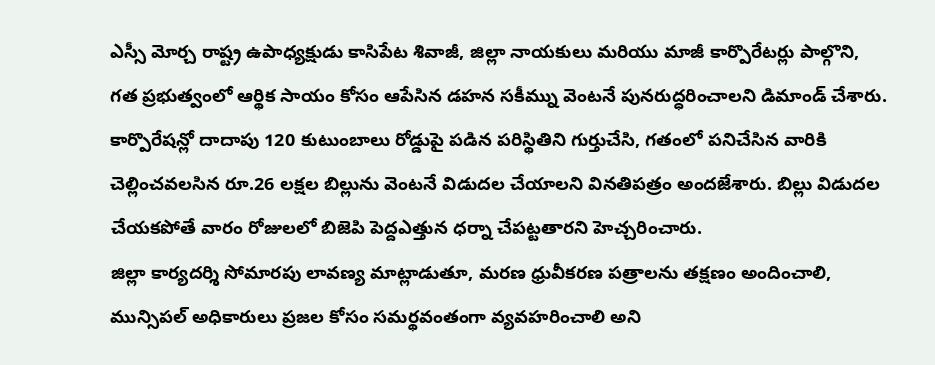ఎస్సీ మోర్చ రాష్ట్ర ఉపాధ్యక్షుడు కాసిపేట శివాజీ, జిల్లా నాయకులు మరియు మాజీ కార్పొరేటర్లు పాల్గొని, గత ప్రభుత్వంలో ఆర్థిక సాయం కోసం ఆపేసిన డహన సకీమ్ను వెంటనే పునరుద్ధరించాలని డిమాండ్ చేశారు.
కార్పొరేషన్లో దాదాపు 120 కుటుంబాలు రోడ్డుపై పడిన పరిస్థితిని గుర్తుచేసి, గతంలో పనిచేసిన వారికి చెల్లించవలసిన రూ.26 లక్షల బిల్లును వెంటనే విడుదల చేయాలని వినతిపత్రం అందజేశారు. బిల్లు విడుదల చేయకపోతే వారం రోజులలో బిజెపి పెద్దఎత్తున ధర్నా చేపట్టతారని హెచ్చరించారు.
జిల్లా కార్యదర్శి సోమారపు లావణ్య మాట్లాడుతూ, మరణ ధ్రువీకరణ పత్రాలను తక్షణం అందించాలి, మున్సిపల్ అధికారులు ప్రజల కోసం సమర్థవంతంగా వ్యవహరించాలి అని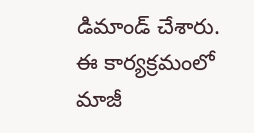డిమాండ్ చేశారు.
ఈ కార్యక్రమంలో మాజీ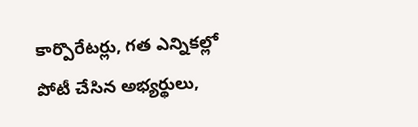కార్పొరేటర్లు, గత ఎన్నికల్లో పోటీ చేసిన అభ్యర్థులు,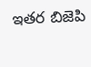ఇతర బిజెపి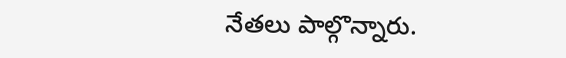నేతలు పాల్గొన్నారు.